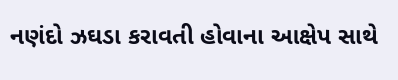નણંદો ઝઘડા કરાવતી હોવાના આક્ષેપ સાથે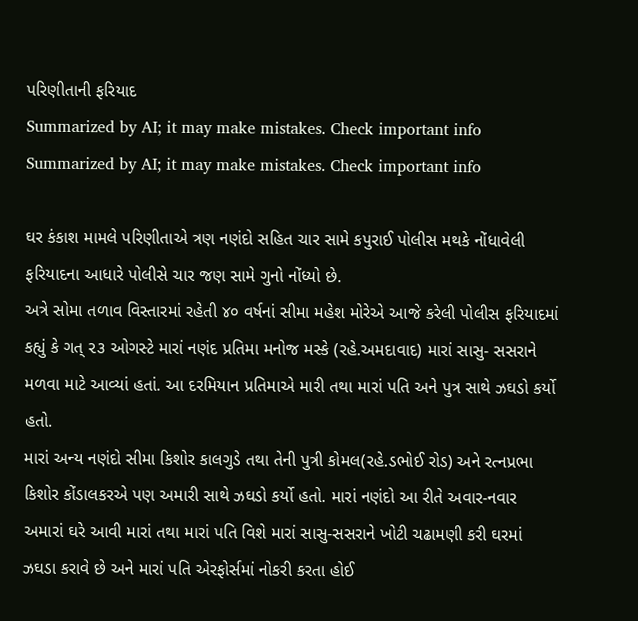પરિણીતાની ફરિયાદ
Summarized by AI; it may make mistakes. Check important info
Summarized by AI; it may make mistakes. Check important info

ઘર કંકાશ મામલે પરિણીતાએ ત્રણ નણંદો સહિત ચાર સામે કપુરાઈ પોલીસ મથકે નોંધાવેલી ફરિયાદના આધારે પોલીસે ચાર જણ સામે ગુનો નોંધ્યો છે.
અત્રે સોમા તળાવ વિસ્તારમાં રહેતી ૪૦ વર્ષનાં સીમા મહેશ મોરેએ આજે કરેલી પોલીસ ફરિયાદમાં કહ્યું કે ગત્ ૨૩ ઓગસ્ટે મારાં નણંદ પ્રતિમા મનોજ મસ્કે (રહે.અમદાવાદ) મારાં સાસુ- સસરાને મળવા માટે આવ્યાં હતાં. આ દરમિયાન પ્રતિમાએ મારી તથા મારાં પતિ અને પુત્ર સાથે ઝઘડો કર્યો હતો.
મારાં અન્ય નણંદો સીમા કિશોર કાલગુડે તથા તેની પુત્રી કોમલ(રહે.ડભોઈ રોડ) અને રત્નપ્રભા કિશોર કોંડાલકરએ પણ અમારી સાથે ઝઘડો કર્યો હતો. મારાં નણંદો આ રીતે અવાર-નવાર અમારાં ઘરે આવી મારાં તથા મારાં પતિ વિશે મારાં સાસુ-સસરાને ખોટી ચઢામણી કરી ઘરમાં ઝઘડા કરાવે છે અને મારાં પતિ એરફોર્સમાં નોકરી કરતા હોઈ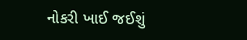નોકરી ખાઈ જઈશું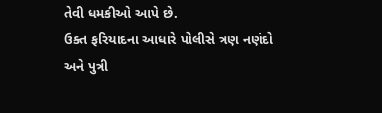તેવી ધમકીઓ આપે છે.
ઉક્ત ફરિયાદના આધારે પોલીસે ત્રણ નણંદો અને પુત્રી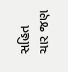સહિત ચાર જણ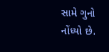સામે ગુનો નોંધ્યો છે.